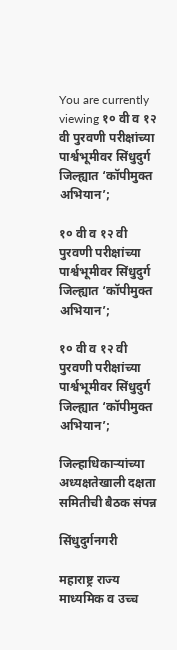You are currently viewing १० वी व १२ वी पुरवणी परीक्षांच्या पार्श्वभूमीवर सिंधुदुर्ग जिल्ह्यात ‘कॉपीमुक्त अभियान’;

१० वी व १२ वी पुरवणी परीक्षांच्या पार्श्वभूमीवर सिंधुदुर्ग जिल्ह्यात ‘कॉपीमुक्त अभियान’;

१० वी व १२ वी पुरवणी परीक्षांच्या पार्श्वभूमीवर सिंधुदुर्ग जिल्ह्यात ‘कॉपीमुक्त अभियान’;

जिल्हाधिकाऱ्यांच्या अध्यक्षतेखाली दक्षता समितीची बैठक संपन्न

सिंधुदुर्गनगरी

महाराष्ट्र राज्य माध्यमिक व उच्च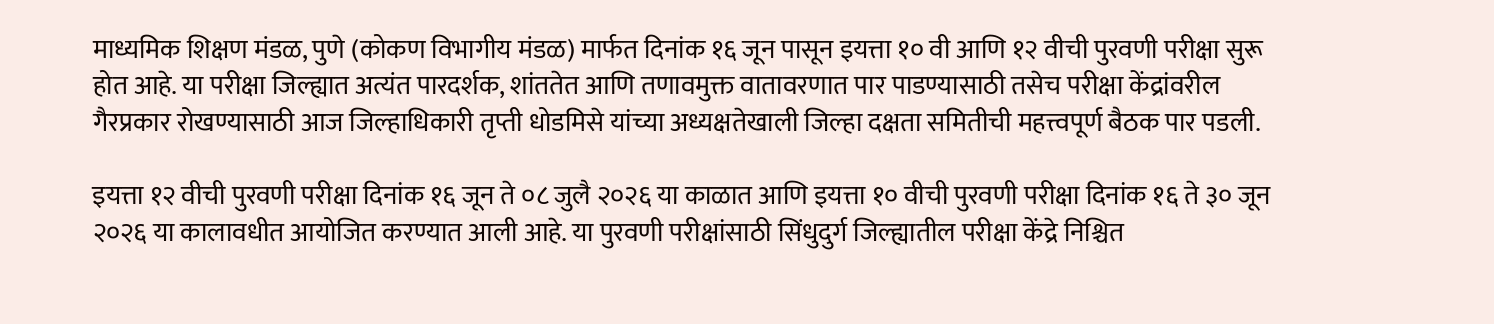माध्यमिक शिक्षण मंडळ, पुणे (कोकण विभागीय मंडळ) मार्फत दिनांक १६ जून पासून इयत्ता १० वी आणि १२ वीची पुरवणी परीक्षा सुरू होत आहे. या परीक्षा जिल्ह्यात अत्यंत पारदर्शक, शांततेत आणि तणावमुक्त वातावरणात पार पाडण्यासाठी तसेच परीक्षा केंद्रांवरील गैरप्रकार रोखण्यासाठी आज जिल्हाधिकारी तृप्ती धोडमिसे यांच्या अध्यक्षतेखाली जिल्हा दक्षता समितीची महत्त्वपूर्ण बैठक पार पडली.

इयत्ता १२ वीची पुरवणी परीक्षा दिनांक १६ जून ते ०८ जुलै २०२६ या काळात आणि इयत्ता १० वीची पुरवणी परीक्षा दिनांक १६ ते ३० जून २०२६ या कालावधीत आयोजित करण्यात आली आहे. या पुरवणी परीक्षांसाठी सिंधुदुर्ग जिल्ह्यातील परीक्षा केंद्रे निश्चित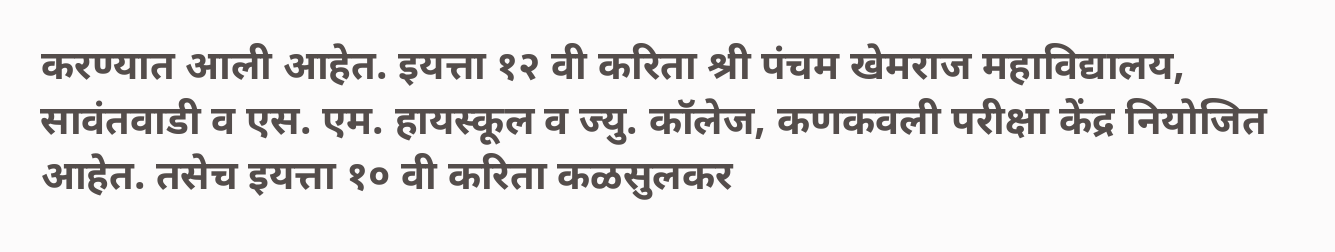करण्यात आली आहेत. इयत्ता १२ वी करिता श्री पंचम खेमराज महाविद्यालय, सावंतवाडी व एस. एम. हायस्कूल व ज्यु. कॉलेज, कणकवली परीक्षा केंद्र नियोजित आहेत. तसेच इयत्ता १० वी करिता कळसुलकर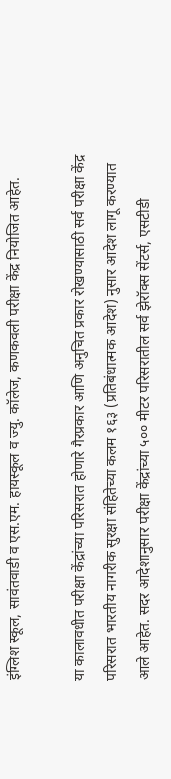इंग्लिश स्कूल, सावंतवाडी व एस.एम. हायस्कूल व ज्यु. कॉलेज, कणकवली परीक्षा केंद्र नियोजित आहेत.

या कालावधीत परीक्षा केंद्रांच्या परिसरात होणारे गैरप्रकार आणि अनुचित प्रकार रोखण्यासाठी सर्व परीक्षा केंद्र परिसरात भारतीय नागरीक सुरक्षा संहितेच्या कलम १६३ (प्रतिबंधात्मक आदेश) नुसार आदेश लागू करण्यात आले आहेत. सदर आदेशानुसार परीक्षा केंद्रांच्या ५०० मीटर परिसरातील सर्व झेरॉक्स सेंटर्स, एसटीडी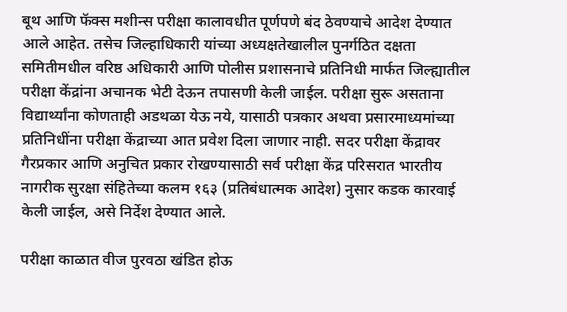बूथ आणि फॅक्स मशीन्स परीक्षा कालावधीत पूर्णपणे बंद ठेवण्याचे आदेश देण्यात आले आहेत. तसेच जिल्हाधिकारी यांच्या अध्यक्षतेखालील पुनर्गठित दक्षता समितीमधील वरिष्ठ अधिकारी आणि पोलीस प्रशासनाचे प्रतिनिधी मार्फत जिल्ह्यातील परीक्षा केंद्रांना अचानक भेटी देऊन तपासणी केली जाईल. परीक्षा सुरू असताना विद्यार्थ्यांना कोणताही अडथळा येऊ नये, यासाठी पत्रकार अथवा प्रसारमाध्यमांच्या प्रतिनिधींना परीक्षा केंद्राच्या आत प्रवेश दिला जाणार नाही. सदर परीक्षा केंद्रावर गैरप्रकार आणि अनुचित प्रकार रोखण्यासाठी सर्व परीक्षा केंद्र परिसरात भारतीय नागरीक सुरक्षा संहितेच्या कलम १६३ (प्रतिबंधात्मक आदेश) नुसार कडक कारवाई केली जाईल, असे निर्देश देण्यात आले.

परीक्षा काळात वीज पुरवठा खंडित होऊ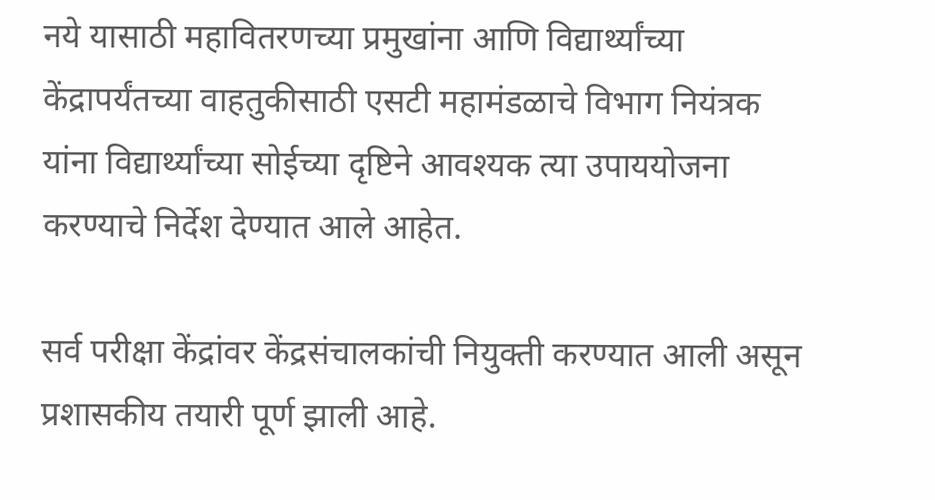नये यासाठी महावितरणच्या प्रमुखांना आणि विद्यार्थ्यांच्या केंद्रापर्यंतच्या वाहतुकीसाठी एसटी महामंडळाचे विभाग नियंत्रक यांना विद्यार्थ्यांच्या सोईच्या दृष्टिने आवश्यक त्या उपाययोजना करण्याचे निर्देश देण्यात आले आहेत.

सर्व परीक्षा केंद्रांवर केंद्रसंचालकांची नियुक्ती करण्यात आली असून प्रशासकीय तयारी पूर्ण झाली आहे.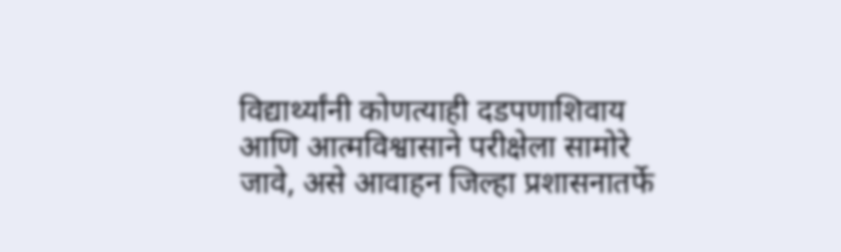विद्यार्थ्यांनी कोणत्याही दडपणाशिवाय आणि आत्मविश्वासाने परीक्षेला सामोरे जावे, असे आवाहन जिल्हा प्रशासनातर्फे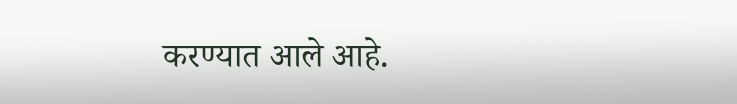करण्यात आले आहे.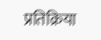प्रतिक्रिया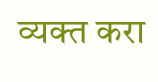व्यक्त करा